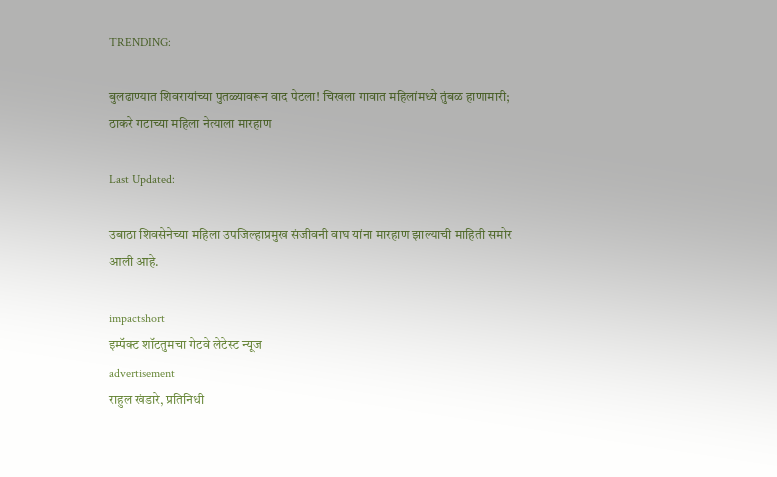TRENDING:

बुलढाण्यात शिवरायांच्या पुतळ्यावरून वाद पेटला! चिखला गावात महिलांमध्ये तुंबळ हाणामारी; ठाकरे गटाच्या महिला नेत्याला मारहाण

Last Updated:

उबाठा शिवसेनेच्या महिला उपजिल्हाप्रमुख संजीवनी वाघ यांना मारहाण झाल्याची माहिती समोर आली आहे.

impactshort
इम्पॅक्ट शॉटतुमचा गेटवे लेटेस्ट न्यूज
advertisement
राहुल खंडारे, प्रतिनिधी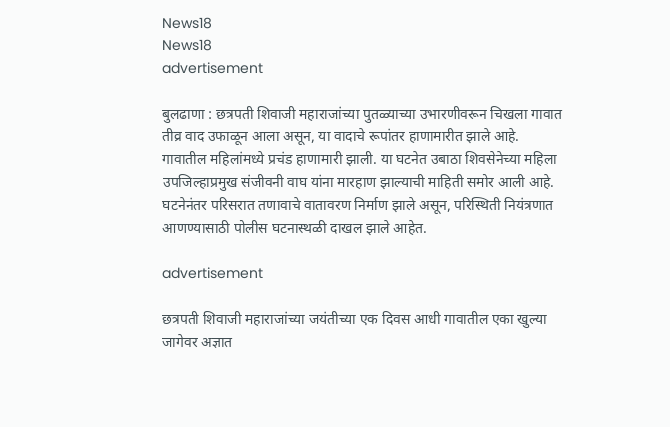News18
News18
advertisement

बुलढाणा : छत्रपती शिवाजी महाराजांच्या पुतळ्याच्या उभारणीवरून चिखला गावात तीव्र वाद उफाळून आला असून, या वादाचे रूपांतर हाणामारीत झाले आहे. गावातील महिलांमध्ये प्रचंड हाणामारी झाली. या घटनेत उबाठा शिवसेनेच्या महिला उपजिल्हाप्रमुख संजीवनी वाघ यांना मारहाण झाल्याची माहिती समोर आली आहे. घटनेनंतर परिसरात तणावाचे वातावरण निर्माण झाले असून, परिस्थिती नियंत्रणात आणण्यासाठी पोलीस घटनास्थळी दाखल झाले आहेत.

advertisement

छत्रपती शिवाजी महाराजांच्या जयंतीच्या एक दिवस आधी गावातील एका खुल्या जागेवर अज्ञात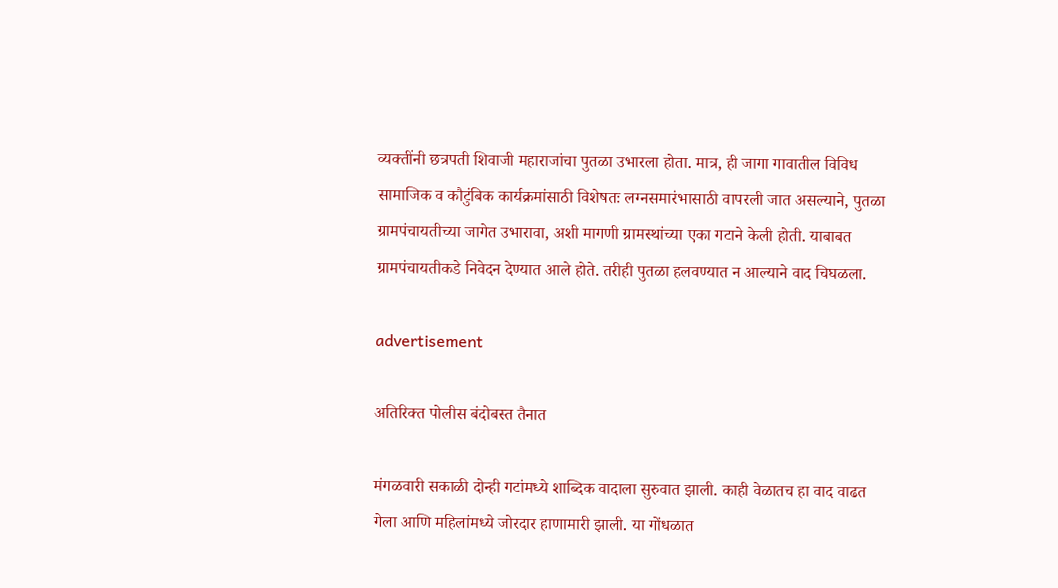व्यक्तींनी छत्रपती शिवाजी महाराजांचा पुतळा उभारला होता. मात्र, ही जागा गावातील विविध सामाजिक व कौटुंबिक कार्यक्रमांसाठी विशेषतः लग्नसमारंभासाठी वापरली जात असल्याने, पुतळा ग्रामपंचायतीच्या जागेत उभारावा, अशी मागणी ग्रामस्थांच्या एका गटाने केली होती. याबाबत ग्रामपंचायतीकडे निवेदन देण्यात आले होते. तरीही पुतळा हलवण्यात न आल्याने वाद चिघळला.

advertisement

अतिरिक्त पोलीस बंदोबस्त तैनात

मंगळवारी सकाळी दोन्ही गटांमध्ये शाब्दिक वादाला सुरुवात झाली. काही वेळातच हा वाद वाढत गेला आणि महिलांमध्ये जोरदार हाणामारी झाली. या गोंधळात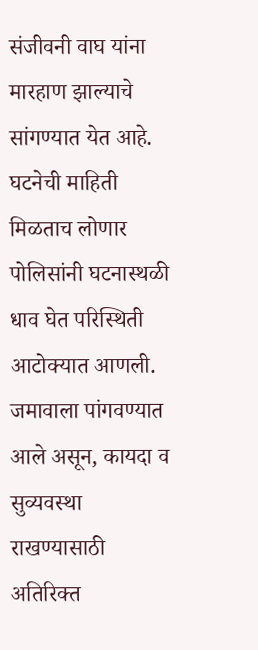संजीवनी वाघ यांना मारहाण झाल्याचे सांगण्यात येत आहे. घटनेची माहिती मिळताच लोणार पोलिसांनी घटनास्थळी धाव घेत परिस्थिती आटोक्यात आणली. जमावाला पांगवण्यात आले असून, कायदा व सुव्यवस्था राखण्यासाठी अतिरिक्त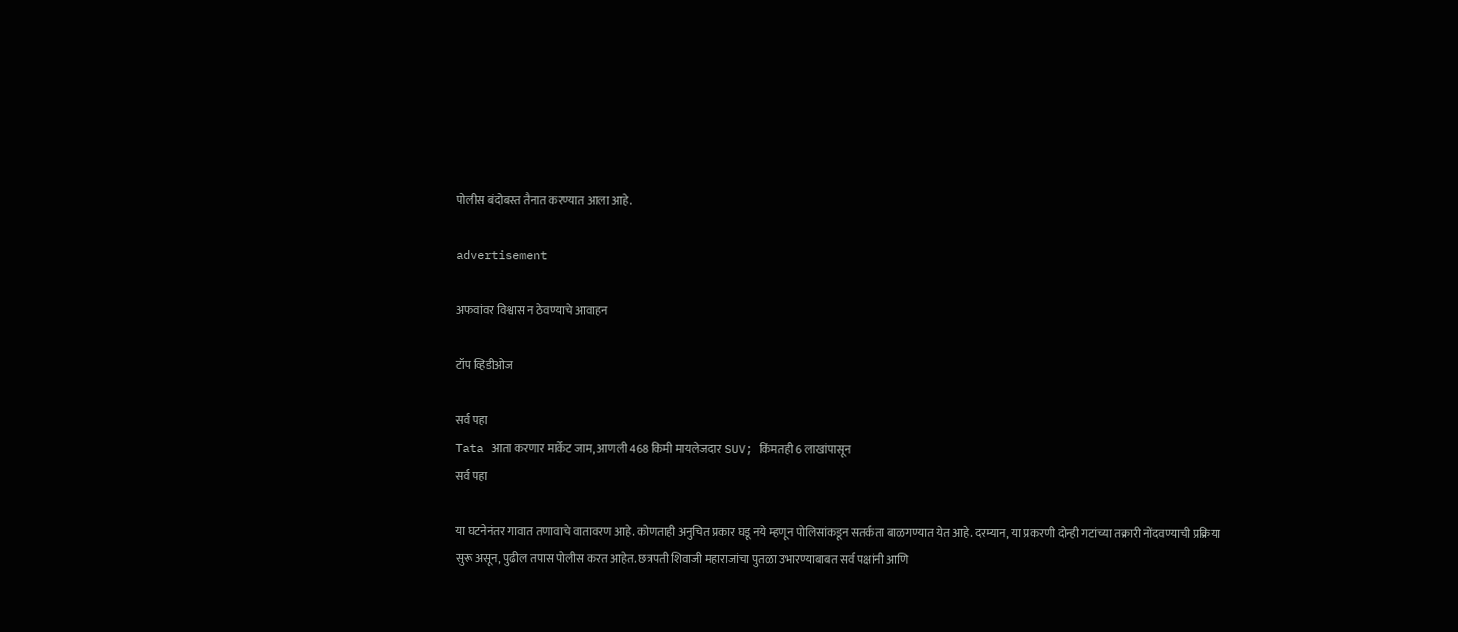पोलीस बंदोबस्त तैनात करण्यात आला आहे.

advertisement

अफवांवर विश्वास न ठेवण्याचे आवाहन

टॉप व्हिडीओज

सर्व पहा
Tata आता करणार मार्केट जाम, आणली 468 किमी मायलेजदार SUV; किंमतही 6 लाखांपासून
सर्व पहा

या घटनेनंतर गावात तणावाचे वातावरण आहे. कोणताही अनुचित प्रकार घडू नये म्हणून पोलिसांकडून सतर्कता बाळगण्यात येत आहे. दरम्यान, या प्रकरणी दोन्ही गटांच्या तक्रारी नोंदवण्याची प्रक्रिया सुरू असून, पुढील तपास पोलीस करत आहेत. छत्रपती शिवाजी महाराजांचा पुतळा उभारण्याबाबत सर्व पक्षांनी आणि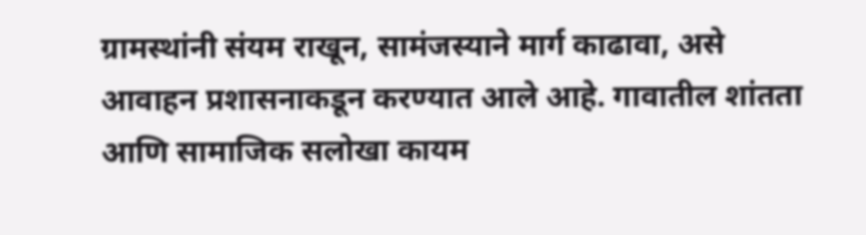ग्रामस्थांनी संयम राखून, सामंजस्याने मार्ग काढावा, असे आवाहन प्रशासनाकडून करण्यात आले आहे. गावातील शांतता आणि सामाजिक सलोखा कायम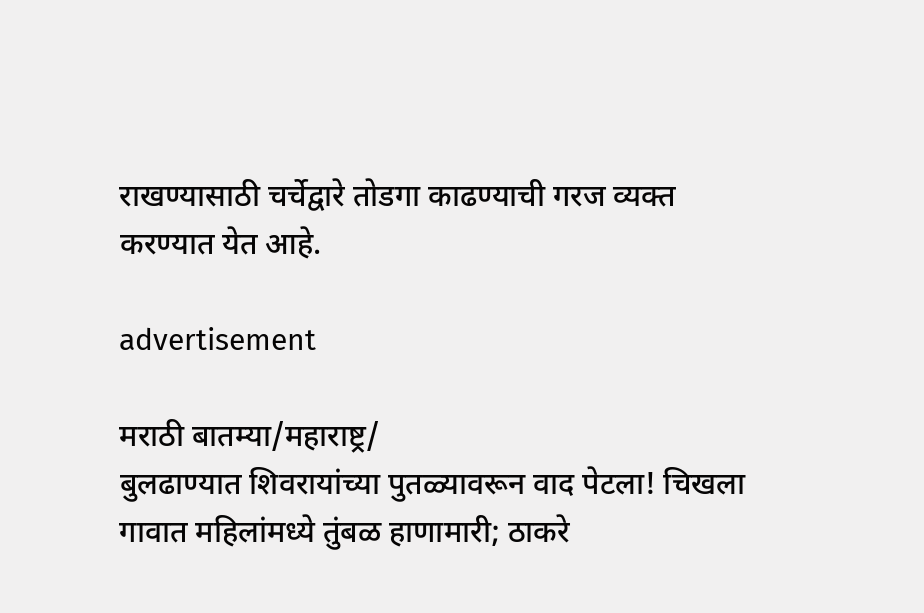राखण्यासाठी चर्चेद्वारे तोडगा काढण्याची गरज व्यक्त करण्यात येत आहे.

advertisement

मराठी बातम्या/महाराष्ट्र/
बुलढाण्यात शिवरायांच्या पुतळ्यावरून वाद पेटला! चिखला गावात महिलांमध्ये तुंबळ हाणामारी; ठाकरे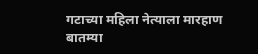गटाच्या महिला नेत्याला मारहाण
बातम्या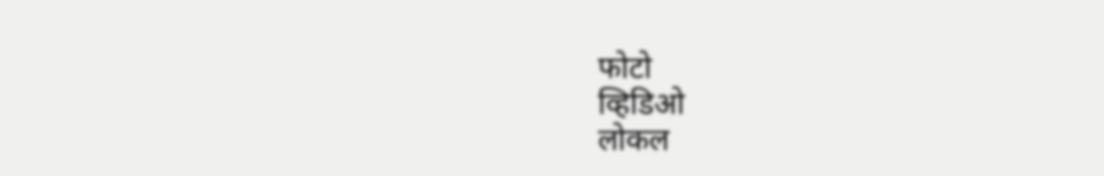फोटो
व्हिडिओ
लोकल